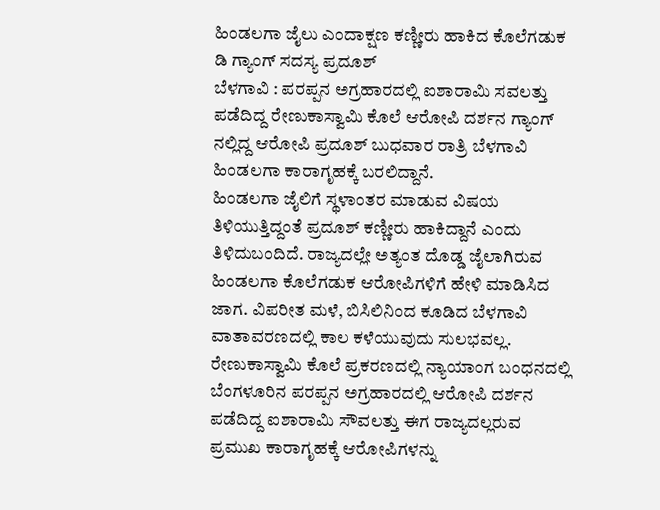ಹಿಂಡಲಗಾ ಜೈಲು ಎಂದಾಕ್ಷಣ ಕಣ್ಣೀರು ಹಾಕಿದ ಕೊಲೆಗಡುಕ ಡಿ ಗ್ಯಾಂಗ್ ಸದಸ್ಯ ಪ್ರದೂಶ್
ಬೆಳಗಾವಿ : ಪರಪ್ಪನ ಅಗ್ರಹಾರದಲ್ಲಿ ಐಶಾರಾಮಿ ಸವಲತ್ತು ಪಡೆದಿದ್ದ ರೇಣುಕಾಸ್ವಾಮಿ ಕೊಲೆ ಆರೋಪಿ ದರ್ಶನ ಗ್ಯಾಂಗ್ ನಲ್ಲಿದ್ದ ಆರೋಪಿ ಪ್ರದೂಶ್ ಬುಧವಾರ ರಾತ್ರಿ ಬೆಳಗಾವಿ ಹಿಂಡಲಗಾ ಕಾರಾಗೃಹಕ್ಕೆ ಬರಲಿದ್ದಾನೆ.
ಹಿಂಡಲಗಾ ಜೈಲಿಗೆ ಸ್ಥಳಾಂತರ ಮಾಡುವ ವಿಷಯ ತಿಳಿಯುತ್ತಿದ್ದಂತೆ ಪ್ರದೂಶ್ ಕಣ್ಣೀರು ಹಾಕಿದ್ದಾನೆ ಎಂದು ತಿಳಿದುಬಂದಿದೆ. ರಾಜ್ಯದಲ್ಲೇ ಅತ್ಯಂತ ದೊಡ್ಡ ಜೈಲಾಗಿರುವ ಹಿಂಡಲಗಾ ಕೊಲೆಗಡುಕ ಆರೋಪಿಗಳಿಗೆ ಹೇಳಿ ಮಾಡಿಸಿದ ಜಾಗ. ವಿಪರೀತ ಮಳೆ, ಬಿಸಿಲಿನಿಂದ ಕೂಡಿದ ಬೆಳಗಾವಿ ವಾತಾವರಣದಲ್ಲಿ ಕಾಲ ಕಳೆಯುವುದು ಸುಲಭವಲ್ಲ.
ರೇಣುಕಾಸ್ವಾಮಿ ಕೊಲೆ ಪ್ರಕರಣದಲ್ಲಿ ನ್ಯಾಯಾಂಗ ಬಂಧನದಲ್ಲಿ ಬೆಂಗಳೂರಿನ ಪರಪ್ಪನ ಅಗ್ರಹಾರದಲ್ಲಿ ಆರೋಪಿ ದರ್ಶನ ಪಡೆದಿದ್ದ ಐಶಾರಾಮಿ ಸೌವಲತ್ತು ಈಗ ರಾಜ್ಯದಲ್ಲರುವ ಪ್ರಮುಖ ಕಾರಾಗೃಹಕ್ಕೆ ಆರೋಪಿಗಳನ್ನು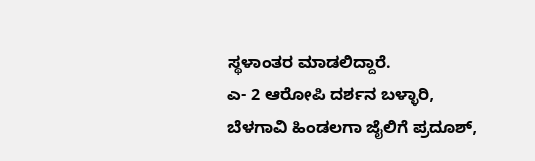ಸ್ಥಳಾಂತರ ಮಾಡಲಿದ್ದಾರೆ.
ಎ- 2 ಆರೋಪಿ ದರ್ಶನ ಬಳ್ಳಾರಿ, ಬೆಳಗಾವಿ ಹಿಂಡಲಗಾ ಜೈಲಿಗೆ ಪ್ರದೂಶ್,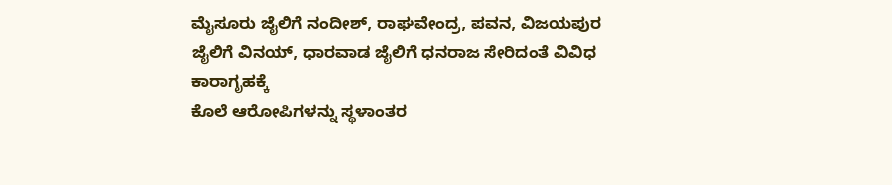ಮೈಸೂರು ಜೈಲಿಗೆ ನಂದೀಶ್, ರಾಘವೇಂದ್ರ, ಪವನ, ವಿಜಯಪುರ ಜೈಲಿಗೆ ವಿನಯ್, ಧಾರವಾಡ ಜೈಲಿಗೆ ಧನರಾಜ ಸೇರಿದಂತೆ ವಿವಿಧ ಕಾರಾಗೃಹಕ್ಕೆ
ಕೊಲೆ ಆರೋಪಿಗಳನ್ನು ಸ್ಥಳಾಂತರ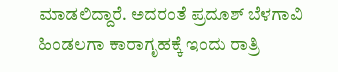ಮಾಡಲಿದ್ದಾರೆ. ಅದರಂತೆ ಪ್ರದೂಶ್ ಬೆಳಗಾವಿ ಹಿಂಡಲಗಾ ಕಾರಾಗೃಹಕ್ಕೆ ಇಂದು ರಾತ್ರಿ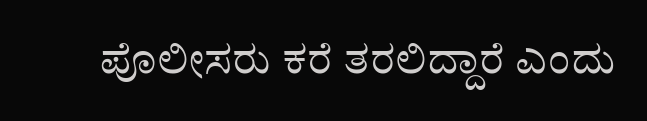ಪೊಲೀಸರು ಕರೆ ತರಲಿದ್ದಾರೆ ಎಂದು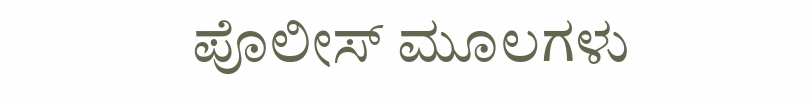ಪೊಲೀಸ್ ಮೂಲಗಳು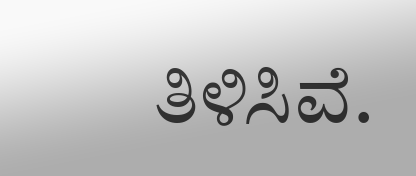ತಿಳಿಸಿವೆ.